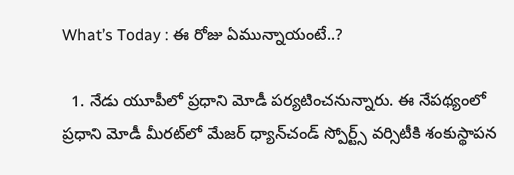What’s Today : ఈ రోజు ఏమున్నాయంటే..?

  1. నేడు యూపీలో ప్రధాని మోడీ పర్యటించనున్నారు. ఈ నేపథ్యంలో ప్రధాని మోడీ మీరట్‌లో మేజర్‌ ధ్యాన్‌చండ్‌ స్పోర్ట్స్‌ వర్సిటీకి శంకుస్థాపన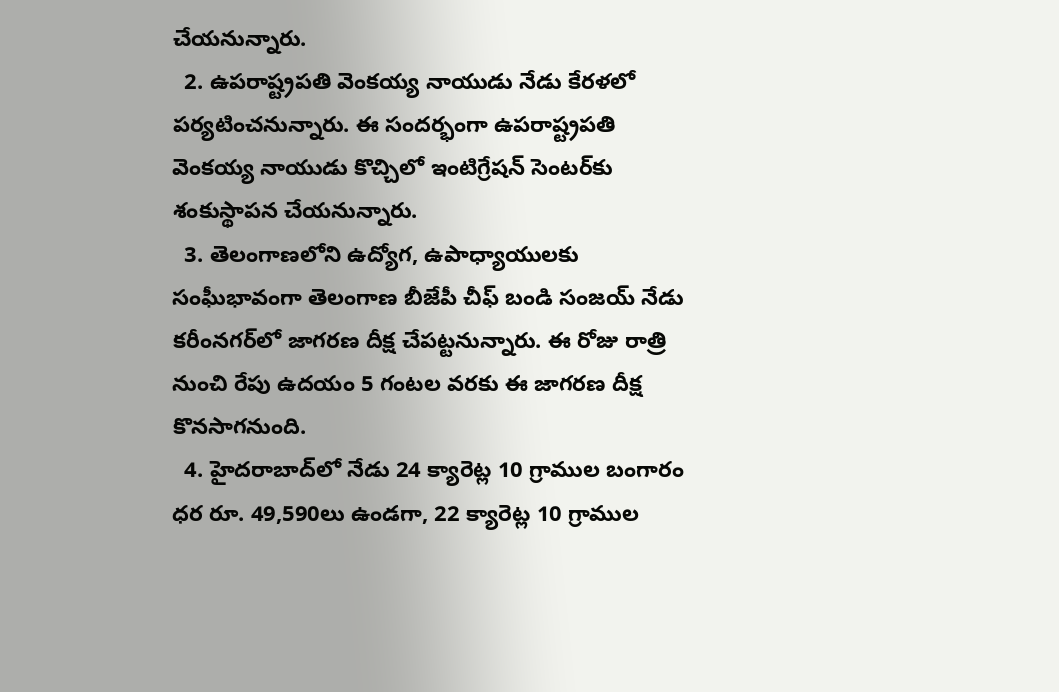చేయనున్నారు.
  2. ఉపరాష్ట్రపతి వెంకయ్య నాయుడు నేడు కేరళలో పర్యటించనున్నారు. ఈ సందర్భంగా ఉపరాష్ట్రపతి వెంకయ్య నాయుడు కొచ్చిలో ఇంటిగ్రేషన్‌ సెంటర్‌కు శంకుస్థాపన చేయనున్నారు.
  3. తెలంగాణలోని ఉద్యోగ, ఉపాధ్యాయులకు సంఘీభావంగా తెలంగాణ బీజేపీ చీఫ్‌ బండి సంజయ్‌ నేడు కరీంనగర్‌లో జాగరణ దీక్ష చేపట్టనున్నారు. ఈ రోజు రాత్రి నుంచి రేపు ఉదయం 5 గంటల వరకు ఈ జాగరణ దీక్ష కొనసాగనుంది.
  4. హైదరాబాద్‌లో నేడు 24 క్యారెట్ల 10 గ్రాముల బంగారం ధర రూ. 49,590లు ఉండగా, 22 క్యారెట్ల 10 గ్రాముల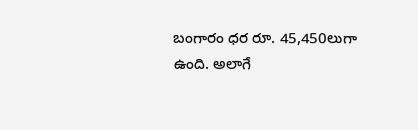బంగారం ధర రూ. 45,450లుగా ఉంది. అలాగే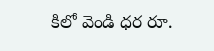కిలో వెండి ధర రూ.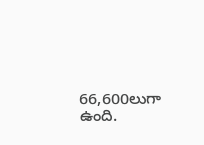66,600లుగా ఉంది.